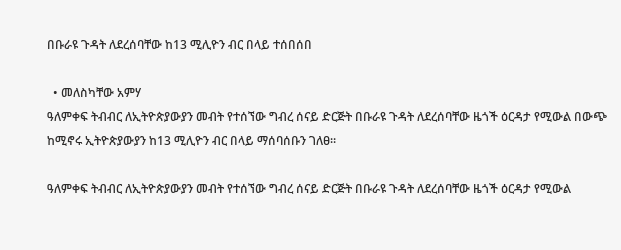በቡራዩ ጉዳት ለደረሰባቸው ከ13 ሚሊዮን ብር በላይ ተሰበሰበ

  • መለስካቸው አምሃ
ዓለምቀፍ ትብብር ለኢትዮጵያውያን መብት የተሰኘው ግብረ ሰናይ ድርጅት በቡራዩ ጉዳት ለደረሰባቸው ዜጎች ዕርዳታ የሚውል በውጭ ከሚኖሩ ኢትዮጵያውያን ከ13 ሚሊዮን ብር በላይ ማሰባሰቡን ገለፀ።

ዓለምቀፍ ትብብር ለኢትዮጵያውያን መብት የተሰኘው ግብረ ሰናይ ድርጅት በቡራዩ ጉዳት ለደረሰባቸው ዜጎች ዕርዳታ የሚውል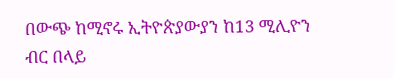በውጭ ከሚኖሩ ኢትዮጵያውያን ከ13 ሚሊዮን ብር በላይ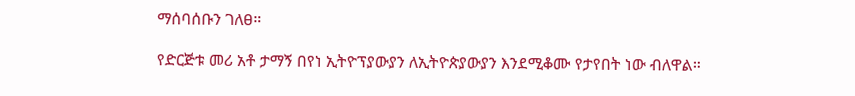ማሰባሰቡን ገለፀ።

የድርጅቱ መሪ አቶ ታማኝ በየነ ኢትዮፕያውያን ለኢትዮጵያውያን እንደሚቆሙ የታየበት ነው ብለዋል።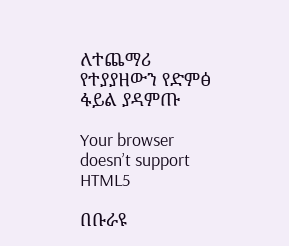ለተጨማሪ የተያያዘውን የድምፅ ፋይል ያዳምጡ

Your browser doesn’t support HTML5

በቡራዩ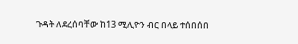ጉዳት ለደረሰባቸው ከ13 ሚሊዮን ብር በላይ ተሰበሰበ